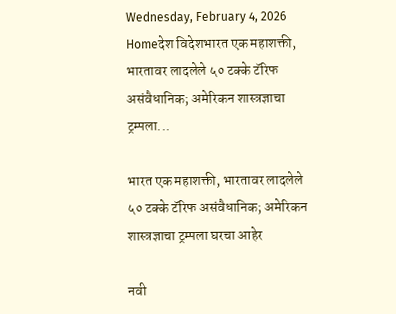Wednesday, February 4, 2026
Homeदेश विदेशभारत एक महाशक्ती, भारतावर लादलेले ५० टक्के टॅरिफ असंवैधानिक; अमेरिकन शास्त्रज्ञाचा ट्रम्पला...

भारत एक महाशक्ती, भारतावर लादलेले ५० टक्के टॅरिफ असंवैधानिक; अमेरिकन शास्त्रज्ञाचा ट्रम्पला घरचा आहेर

नवी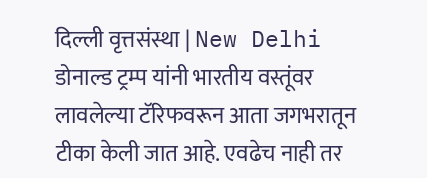दिल्ली वृत्तसंस्था | New Delhi
डोनाल्ड ट्रम्प यांनी भारतीय वस्तूंवर लावलेल्या टॅरिफवरून आता जगभरातून टीका केली जात आहे. एवढेच नाही तर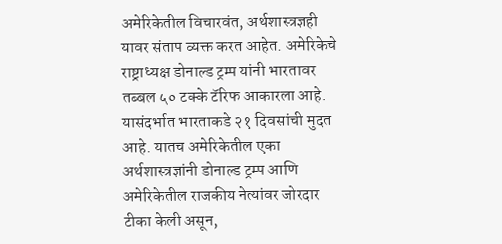अमेरिकेतील विचारवंत, अर्थशास्त्रज्ञही यावर संताप व्यक्त करत आहेत. अमेरिकेचे राष्ट्राध्यक्ष डोनाल्ड ट्रम्प यांनी भारतावर तब्बल ५० टक्के टॅरिफ आकारला आहे. यासंदर्भात भारताकडे २१ दिवसांची मुदत आहे. यातच अमेरिकेतील एका अर्थशास्त्रज्ञांनी डोनाल्ड ट्रम्प आणि अमेरिकेतील राजकीय नेत्यांवर जोरदार टीका केली असून,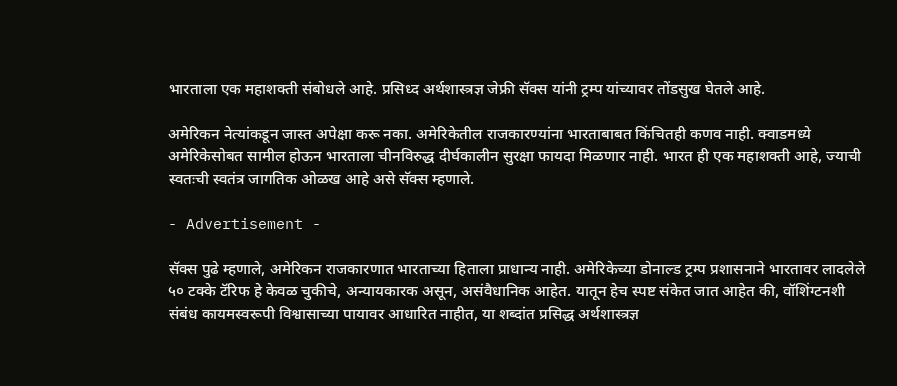भारताला एक महाशक्ती संबोधले आहे. प्रसिध्द अर्थशास्त्रज्ञ जेफ्री सॅक्स यांनी ट्रम्प यांच्यावर तोंडसुख घेतले आहे.

अमेरिकन नेत्यांकडून जास्त अपेक्षा करू नका. अमेरिकेतील राजकारण्यांना भारताबाबत किंचितही कणव नाही. क्वाडमध्ये अमेरिकेसोबत सामील होऊन भारताला चीनविरुद्ध दीर्घकालीन सुरक्षा फायदा मिळणार नाही. भारत ही एक महाशक्ती आहे, ज्याची स्वतःची स्वतंत्र जागतिक ओळख आहे असे सॅक्स म्हणाले.

- Advertisement -

सॅक्स पुढे म्हणाले, अमेरिकन राजकारणात भारताच्या हिताला प्राधान्य नाही. अमेरिकेच्या डोनाल्ड ट्रम्प प्रशासनाने भारतावर लादलेले ५० टक्के टॅरिफ हे केवळ चुकीचे, अन्यायकारक असून, असंवैधानिक आहेत. यातून हेच स्पष्ट संकेत जात आहेत की, वॉशिंग्टनशी संबंध कायमस्वरूपी विश्वासाच्या पायावर आधारित नाहीत, या शब्दांत प्रसिद्ध अर्थशास्त्रज्ञ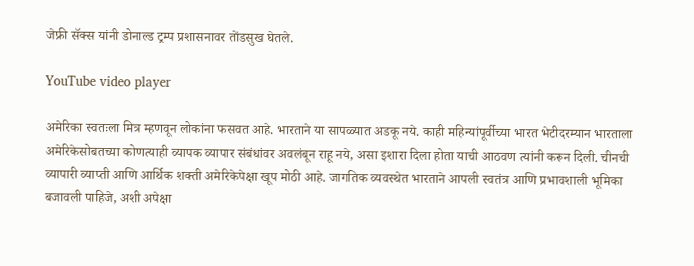जेफ्री सॅक्स यांनी डोनाल्ड ट्रम्प प्रशासनावर तोंडसुख घेतले.

YouTube video player

अमेरिका स्वतःला मित्र म्हणवून लोकांना फसवत आहे. भारताने या सापळ्यात अडकू नये. काही महिन्यांपूर्वीच्या भारत भेटीदरम्यान भारताला अमेरिकेसोबतच्या कोणत्याही व्यापक व्यापार संबंधांवर अवलंबून राहू नये, असा इशारा दिला होता याची आठवण त्यांनी करून दिली. चीनची व्यापारी व्याप्ती आणि आर्थिक शक्ती अमेरिकेपेक्षा खूप मोठी आहे. जागतिक व्यवस्थेत भारताने आपली स्वतंत्र आणि प्रभावशाली भूमिका बजावली पाहिजे, अशी अपेक्षा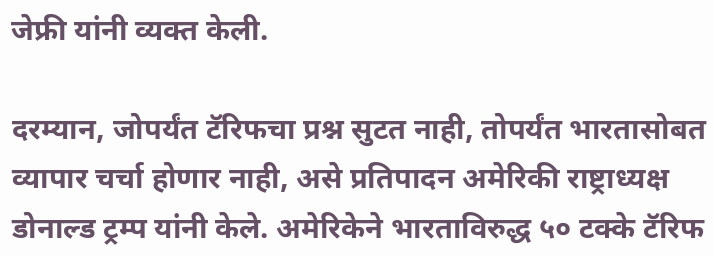जेफ्री यांनी व्यक्त केली.

दरम्यान, जोपर्यंत टॅरिफचा प्रश्न सुटत नाही, तोपर्यंत भारतासोबत व्यापार चर्चा होणार नाही, असे प्रतिपादन अमेरिकी राष्ट्राध्यक्ष डोनाल्ड ट्रम्प यांनी केले. अमेरिकेने भारताविरुद्ध ५० टक्के टॅरिफ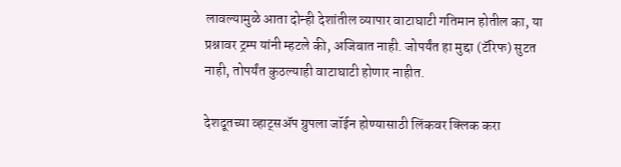लावल्यामुळे आता दोन्ही देशांतील व्यापार वाटाघाटी गतिमान होतील का, या प्रश्नावर ट्रम्प यांनी म्हटले की, अजिबात नाही. जोपर्यंत हा मुद्दा (टॅरिफ) सुटत नाही, तोपर्यंत कुठल्याही वाटाघाटी होणार नाहीत.

देशदूतच्या व्हाट्सॲप ग्रुपला जॉईन होण्यासाठी लिंकवर क्लिक करा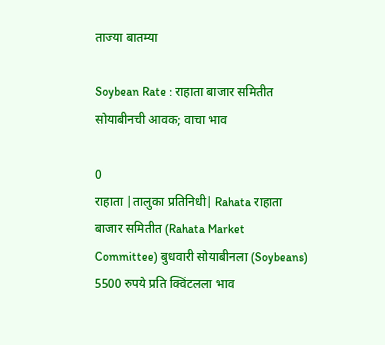ताज्या बातम्या

Soybean Rate : राहाता बाजार समितीत सोयाबीनची आवक; वाचा भाव

0
राहाता |तालुका प्रतिनिधी| Rahata राहाता बाजार समितीत (Rahata Market Committee) बुधवारी सोयाबीनला (Soybeans) 5500 रुपये प्रति क्विंटलला भाव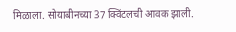मिळाला. सोयाबीनच्या 37 क्विंटलची आवक झाली.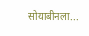सोयाबीनला...